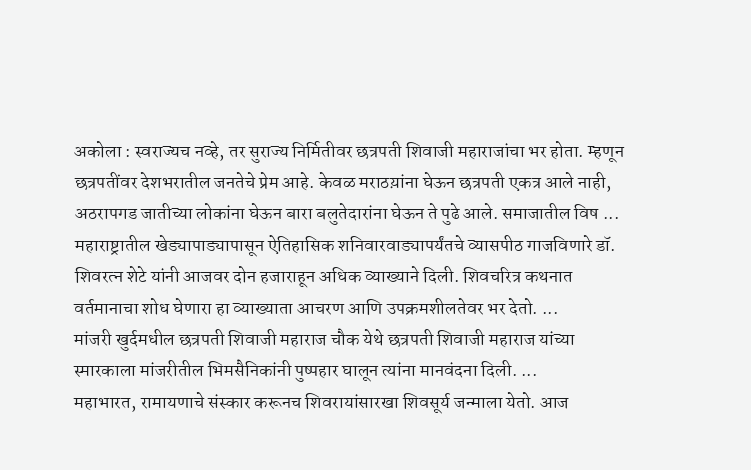अकोला : स्वराज्यच नव्हे, तर सुराज्य निर्मितीवर छत्रपती शिवाजी महाराजांचा भर होता. म्हणून छत्रपतींवर देशभरातील जनतेचे प्रेम आहे. केवळ मराठय़ांना घेऊन छत्रपती एकत्र आले नाही, अठरापगड जातीच्या लोकांना घेऊन बारा बलुतेदारांना घेऊन ते पुढे आले. समाजातील विष ...
महाराष्ट्रातील खेड्यापाड्यापासून ऐतिहासिक शनिवारवाड्यापर्यंतचे व्यासपीठ गाजविणारे डॉ. शिवरत्न शेटे यांनी आजवर दोन हजाराहून अधिक व्याख्याने दिली. शिवचरित्र कथनात वर्तमानाचा शोध घेणारा हा व्याख्याता आचरण आणि उपक्रमशीलतेवर भर देतो. ...
मांजरी खुर्दमधील छत्रपती शिवाजी महाराज चौक येथे छत्रपती शिवाजी महाराज यांच्या स्मारकाला मांजरीतील भिमसैनिकांनी पुष्पहार घालून त्यांना मानवंदना दिली. ...
महाभारत, रामायणाचे संस्कार करूनच शिवरायांसारखा शिवसूर्य जन्माला येतो. आज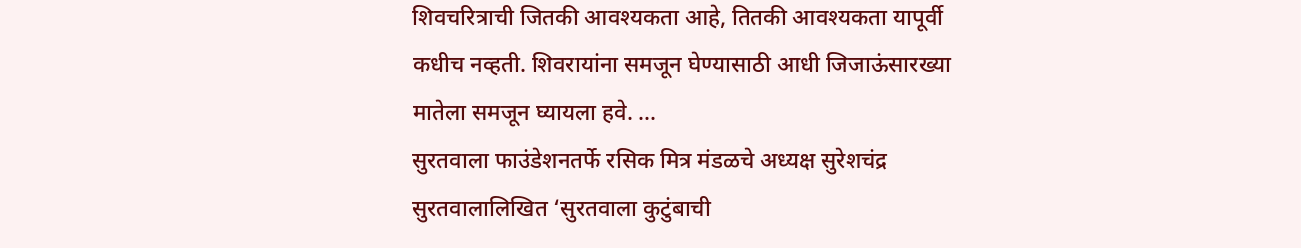शिवचरित्राची जितकी आवश्यकता आहे, तितकी आवश्यकता यापूर्वी कधीच नव्हती. शिवरायांना समजून घेण्यासाठी आधी जिजाऊंसारख्या मातेला समजून घ्यायला हवे. ...
सुरतवाला फाउंडेशनतर्फे रसिक मित्र मंडळचे अध्यक्ष सुरेशचंद्र सुरतवालालिखित ‘सुरतवाला कुटुंबाची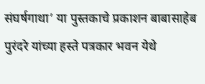संघर्षगाथा’ या पुस्तकाचे प्रकाशन बाबासाहेब पुरंदरे यांच्या हस्ते पत्रकार भवन येथे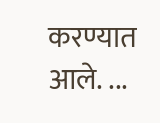करण्यात आले. ...